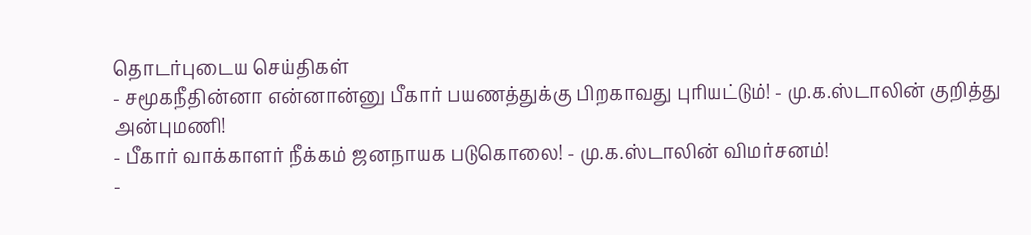தொடர்புடைய செய்திகள்
- சமூகநீதின்னா என்னான்னு பீகார் பயணத்துக்கு பிறகாவது புரியட்டும்! - மு.க.ஸ்டாலின் குறித்து அன்புமணி!
- பீகார் வாக்காளர் நீக்கம் ஜனநாயக படுகொலை! - மு.க.ஸ்டாலின் விமர்சனம்!
-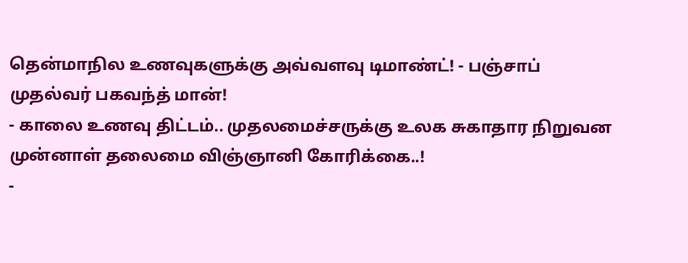தென்மாநில உணவுகளுக்கு அவ்வளவு டிமாண்ட்! - பஞ்சாப் முதல்வர் பகவந்த் மான்!
- காலை உணவு திட்டம்.. முதலமைச்சருக்கு உலக சுகாதார நிறுவன முன்னாள் தலைமை விஞ்ஞானி கோரிக்கை..!
-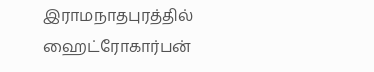இராமநாதபுரத்தில் ஹைட்ரோகார்பன்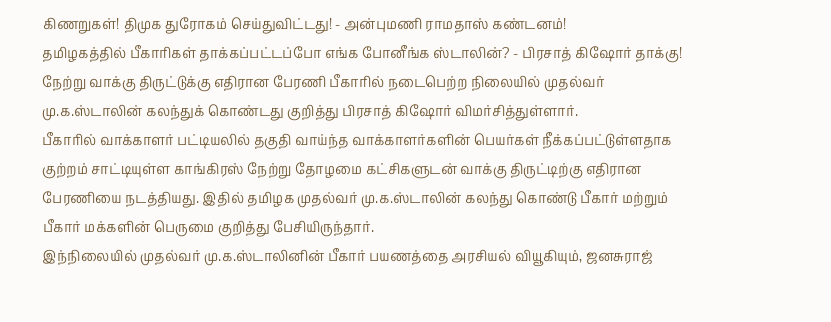கிணறுகள்! திமுக துரோகம் செய்துவிட்டது! - அன்புமணி ராமதாஸ் கண்டனம்!
தமிழகத்தில் பீகாரிகள் தாக்கப்பட்டப்போ எங்க போனீங்க ஸ்டாலின்? - பிரசாத் கிஷோர் தாக்கு!
நேற்று வாக்கு திருட்டுக்கு எதிரான பேரணி பீகாரில் நடைபெற்ற நிலையில் முதல்வர் மு.க.ஸ்டாலின் கலந்துக் கொண்டது குறித்து பிரசாத் கிஷோர் விமர்சித்துள்ளார்.
பீகாரில் வாக்காளர் பட்டியலில் தகுதி வாய்ந்த வாக்காளர்களின் பெயர்கள் நீக்கப்பட்டுள்ளதாக குற்றம் சாட்டியுள்ள காங்கிரஸ் நேற்று தோழமை கட்சிகளுடன் வாக்கு திருட்டிற்கு எதிரான பேரணியை நடத்தியது. இதில் தமிழக முதல்வர் மு.க.ஸ்டாலின் கலந்து கொண்டு பீகார் மற்றும் பீகார் மக்களின் பெருமை குறித்து பேசியிருந்தார்.
இந்நிலையில் முதல்வர் மு.க.ஸ்டாலினின் பீகார் பயணத்தை அரசியல் வியூகியும், ஜனசுராஜ்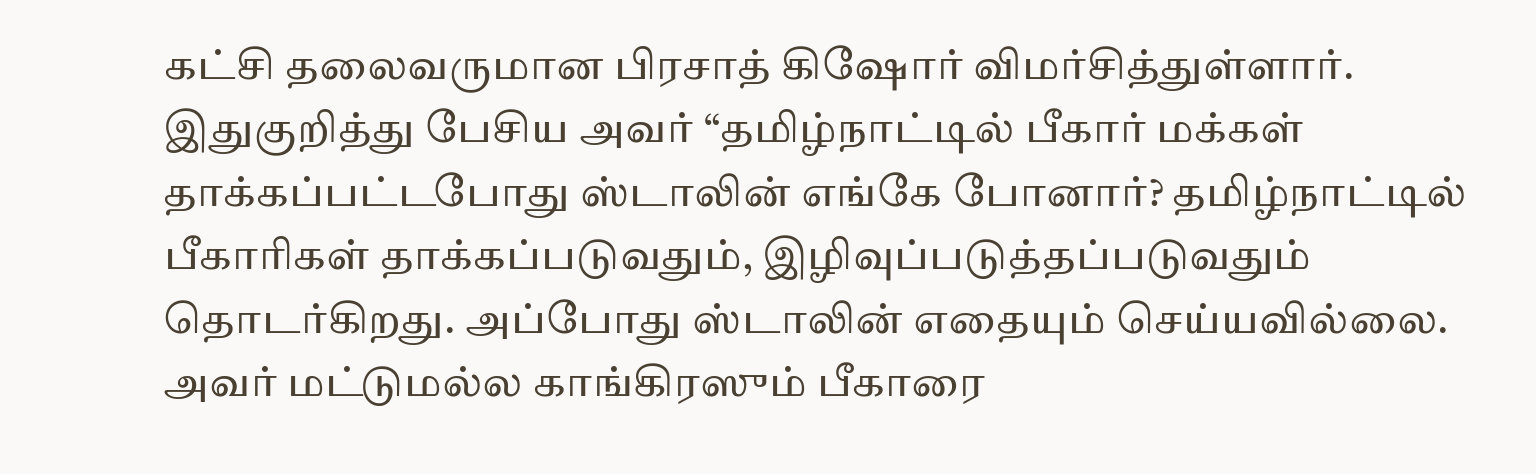கட்சி தலைவருமான பிரசாத் கிஷோர் விமர்சித்துள்ளார். இதுகுறித்து பேசிய அவர் “தமிழ்நாட்டில் பீகார் மக்கள் தாக்கப்பட்டபோது ஸ்டாலின் எங்கே போனார்? தமிழ்நாட்டில் பீகாரிகள் தாக்கப்படுவதும், இழிவுப்படுத்தப்படுவதும் தொடர்கிறது. அப்போது ஸ்டாலின் எதையும் செய்யவில்லை. அவர் மட்டுமல்ல காங்கிரஸும் பீகாரை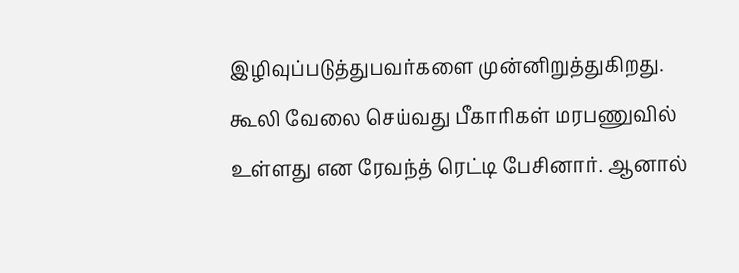இழிவுப்படுத்துபவர்களை முன்னிறுத்துகிறது. கூலி வேலை செய்வது பீகாரிகள் மரபணுவில் உள்ளது என ரேவந்த் ரெட்டி பேசினார். ஆனால்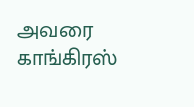அவரை காங்கிரஸ்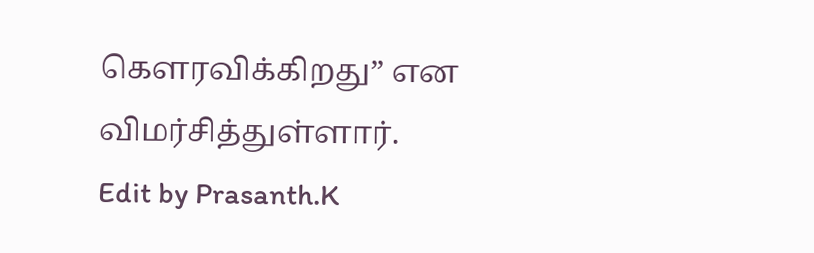கௌரவிக்கிறது” என விமர்சித்துள்ளார்.
Edit by Prasanth.K